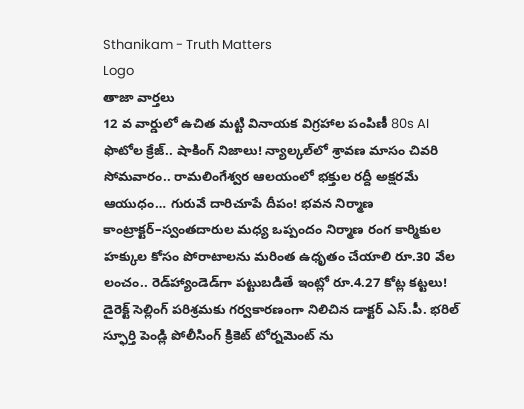Sthanikam - Truth Matters
Logo
తాజా వార్తలు
12 వ వార్డులో ఉచిత మట్టి వినాయక విగ్రహాల పంపిణీ 80s AI ఫొటోల క్రేజ్.. షాకింగ్ నిజాలు! న్యాల్కల్‌లో శ్రావణ మాసం చివరి సోమవారం.. రామలింగేశ్వర ఆలయంలో భక్తుల రద్దీ అక్షరమే ఆయుధం… గురువే దారిచూపే దీపం! భవన నిర్మాణ కాంట్రాక్టర్‌–స్వంతదారుల మధ్య ఒప్పందం నిర్మాణ రంగ కార్మికుల హక్కుల కోసం పోరాటాలను మరింత ఉధృతం చేయాలి రూ.30 వేల లంచం.. రెడ్‌హ్యాండెడ్‌గా పట్టుబడితే ఇంట్లో రూ.4.27 కోట్ల కట్టలు! డైరెక్ట్ సెల్లింగ్ పరిశ్రమకు గర్వకారణంగా నిలిచిన డాక్టర్ ఎస్.పీ. భరిల్ స్ఫూర్తి పెండ్లి పోలీసింగ్ క్రికెట్ టోర్నమెంట్ ను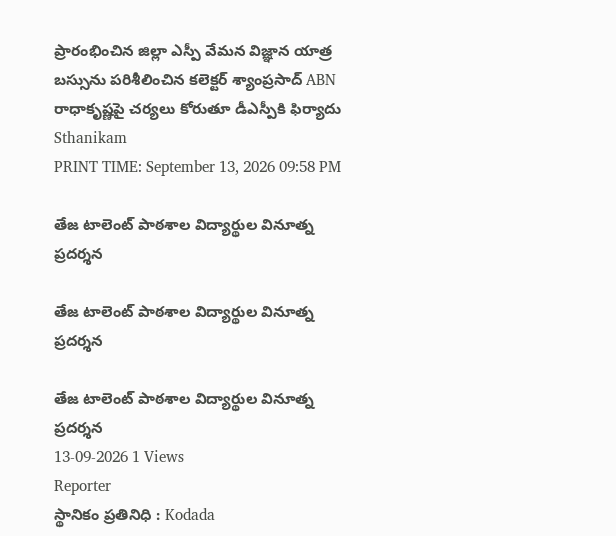ప్రారంభించిన జిల్లా ఎస్పీ వేమన విజ్ఞాన యాత్ర బస్సును పరిశీలించిన కలెక్టర్ శ్యాంప్రసాద్ ABN రాధాకృష్ణపై చర్యలు కోరుతూ డీఎస్పీకి ఫిర్యాదు
Sthanikam
PRINT TIME: September 13, 2026 09:58 PM

తేజ టాలెంట్ పాఠశాల విద్యార్థుల వినూత్న ప్రదర్శన

తేజ టాలెంట్ పాఠశాల విద్యార్థుల వినూత్న ప్రదర్శన

తేజ టాలెంట్ పాఠశాల విద్యార్థుల వినూత్న ప్రదర్శన
13-09-2026 1 Views
Reporter
స్థానికం ప్రతినిధి : Kodada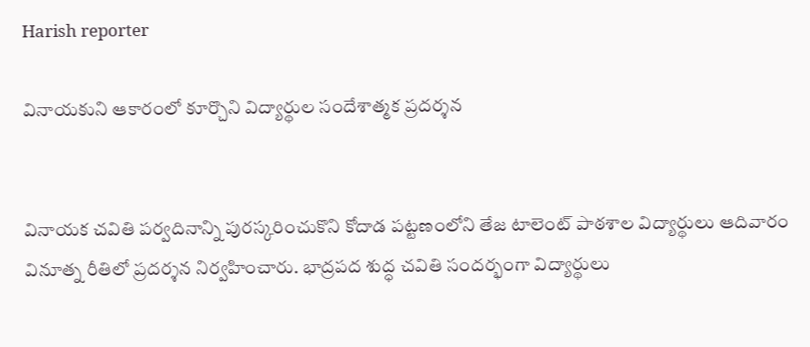Harish reporter

వినాయకుని ఆకారంలో కూర్చొని విద్యార్థుల సందేశాత్మక ప్రదర్శన


వినాయక చవితి పర్వదినాన్ని పురస్కరించుకొని కోదాడ పట్టణంలోని తేజ టాలెంట్ పాఠశాల విద్యార్థులు ఆదివారం వినూత్న రీతిలో ప్రదర్శన నిర్వహించారు. భాద్రపద శుద్ధ చవితి సందర్భంగా విద్యార్థులు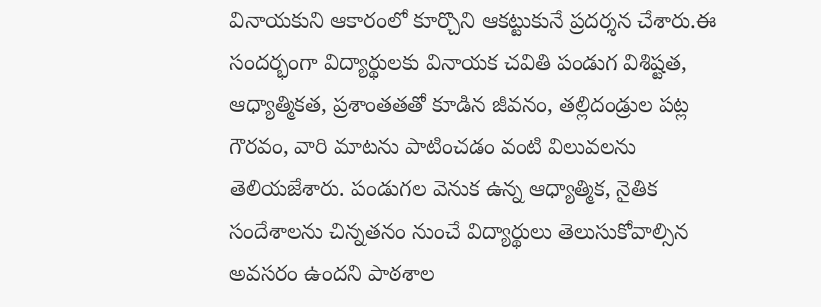వినాయకుని ఆకారంలో కూర్చొని ఆకట్టుకునే ప్రదర్శన చేశారు.ఈ సందర్భంగా విద్యార్థులకు వినాయక చవితి పండుగ విశిష్టత, ఆధ్యాత్మికత, ప్రశాంతతతో కూడిన జీవనం, తల్లిదండ్రుల పట్ల గౌరవం, వారి మాటను పాటించడం వంటి విలువలను తెలియజేశారు. పండుగల వెనుక ఉన్న ఆధ్యాత్మిక, నైతిక సందేశాలను చిన్నతనం నుంచే విద్యార్థులు తెలుసుకోవాల్సిన అవసరం ఉందని పాఠశాల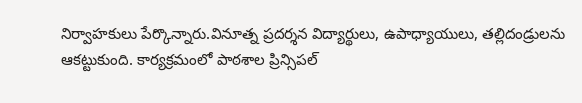నిర్వాహకులు పేర్కొన్నారు.వినూత్న ప్రదర్శన విద్యార్థులు, ఉపాధ్యాయులు, తల్లిదండ్రులను ఆకట్టుకుంది. కార్యక్రమంలో పాఠశాల ప్రిన్సిపల్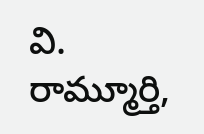వి. రామ్మూర్తి,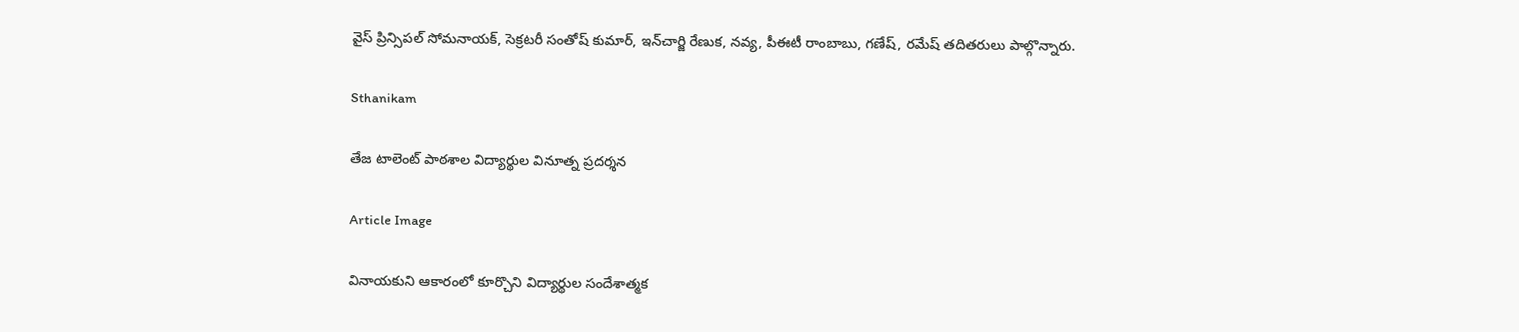వైస్ ప్రిన్సిపల్ సోమనాయక్, సెక్రటరీ సంతోష్ కుమార్, ఇన్‌చార్జి రేణుక, నవ్య, పీఈటీ రాంబాబు, గణేష్, రమేష్ తదితరులు పాల్గొన్నారు.

Sthanikam

తేజ టాలెంట్ పాఠశాల విద్యార్థుల వినూత్న ప్రదర్శన

Article Image

వినాయకుని ఆకారంలో కూర్చొని విద్యార్థుల సందేశాత్మక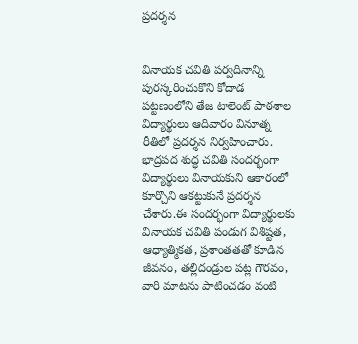ప్రదర్శన


వినాయక చవితి పర్వదినాన్ని పురస్కరించుకొని కోదాడ పట్టణంలోని తేజ టాలెంట్ పాఠశాల విద్యార్థులు ఆదివారం వినూత్న రీతిలో ప్రదర్శన నిర్వహించారు. భాద్రపద శుద్ధ చవితి సందర్భంగా విద్యార్థులు వినాయకుని ఆకారంలో కూర్చొని ఆకట్టుకునే ప్రదర్శన చేశారు.ఈ సందర్భంగా విద్యార్థులకు వినాయక చవితి పండుగ విశిష్టత, ఆధ్యాత్మికత, ప్రశాంతతతో కూడిన జీవనం, తల్లిదండ్రుల పట్ల గౌరవం, వారి మాటను పాటించడం వంటి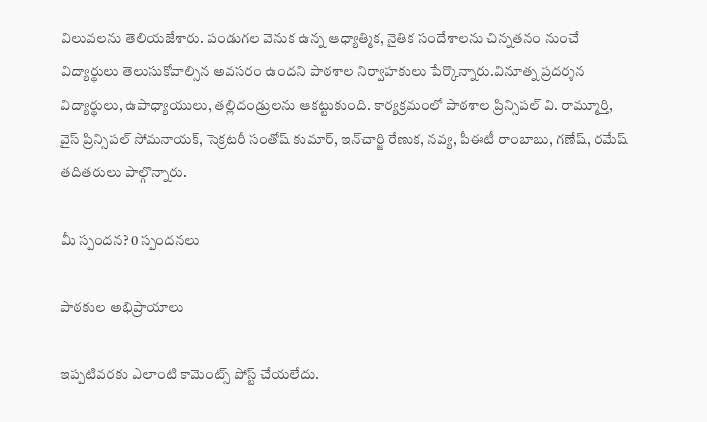విలువలను తెలియజేశారు. పండుగల వెనుక ఉన్న ఆధ్యాత్మిక, నైతిక సందేశాలను చిన్నతనం నుంచే విద్యార్థులు తెలుసుకోవాల్సిన అవసరం ఉందని పాఠశాల నిర్వాహకులు పేర్కొన్నారు.వినూత్న ప్రదర్శన విద్యార్థులు, ఉపాధ్యాయులు, తల్లిదండ్రులను ఆకట్టుకుంది. కార్యక్రమంలో పాఠశాల ప్రిన్సిపల్ వి. రామ్మూర్తి, వైస్ ప్రిన్సిపల్ సోమనాయక్, సెక్రటరీ సంతోష్ కుమార్, ఇన్‌చార్జి రేణుక, నవ్య, పీఈటీ రాంబాబు, గణేష్, రమేష్ తదితరులు పాల్గొన్నారు.

మీ స్పందన? 0 స్పందనలు

పాఠకుల అభిప్రాయాలు

ఇప్పటివరకు ఎలాంటి కామెంట్స్ పోస్ట్ చేయలేదు.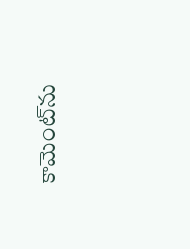కామెంట్‌ను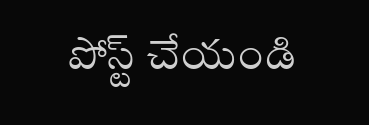పోస్ట్ చేయండి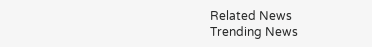Related News
Trending News